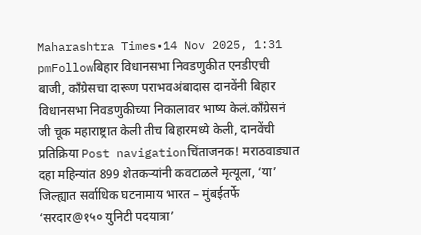Maharashtra Times•14 Nov 2025, 1:31 pmFollowबिहार विधानसभा निवडणुकीत एनडीएची बाजी, काँग्रेसचा दारूण पराभवअंबादास दानवेंनी बिहार विधानसभा निवडणुकीच्या निकालावर भाष्य केलं.काँग्रेसनं जी चूक महाराष्ट्रात केली तीच बिहारमध्ये केली, दानवेंची प्रतिक्रिया Post navigationचिंताजनक! मराठवाड्यात दहा महिन्यांत 899 शेतकऱ्यांनी कवटाळले मृत्यूला, ‘या’ जिल्ह्यात सर्वाधिक घटनामाय भारत – मुंबईतर्फे ‘सरदार@१५० युनिटी पदयात्रा’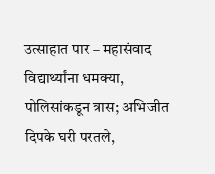उत्साहात पार – महासंवाद
विद्यार्थ्यांना धमक्या, पोलिसांकडून त्रास; अभिजीत दिपके घरी परतले,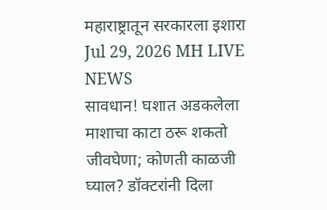महाराष्ट्रातून सरकारला इशारा Jul 29, 2026 MH LIVE NEWS
सावधान! घशात अडकलेला माशाचा काटा ठरू शकतो जीवघेणा; कोणती काळजी घ्याल? डॉक्टरांनी दिला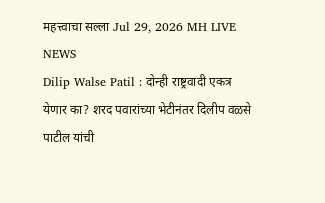महत्त्वाचा सल्ला Jul 29, 2026 MH LIVE NEWS
Dilip Walse Patil : दोन्ही राष्ट्रवादी एकत्र येणार का? शरद पवारांच्या भेटीनंतर दिलीप वळसे पाटील यांची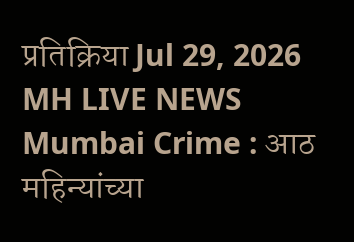प्रतिक्रिया Jul 29, 2026 MH LIVE NEWS
Mumbai Crime : आठ महिन्यांच्या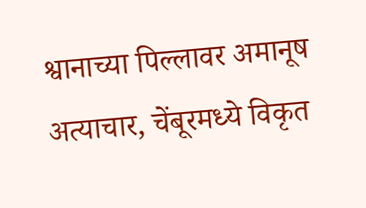श्वानाच्या पिल्लावर अमानूष अत्याचार, चेंबूरमध्ये विकृत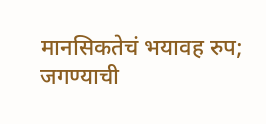मानसिकतेचं भयावह रुप; जगण्याची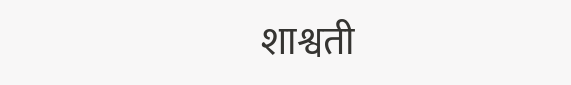शाश्वती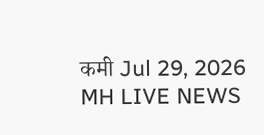कमी Jul 29, 2026 MH LIVE NEWS